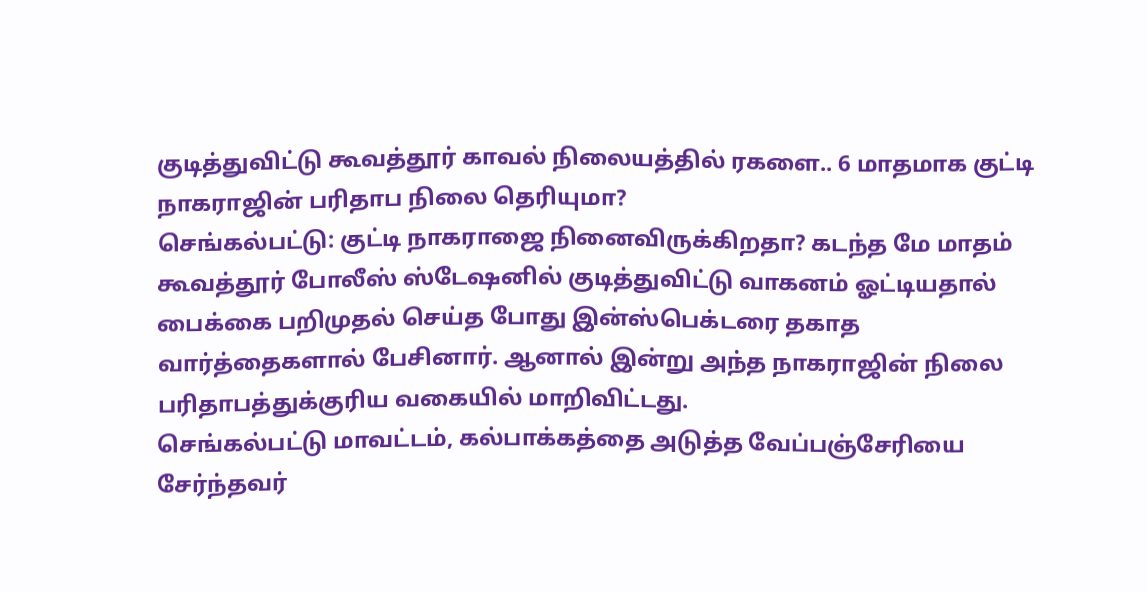குடித்துவிட்டு கூவத்தூர் காவல் நிலையத்தில் ரகளை.. 6 மாதமாக குட்டி நாகராஜின் பரிதாப நிலை தெரியுமா?
செங்கல்பட்டு: குட்டி நாகராஜை நினைவிருக்கிறதா? கடந்த மே மாதம் கூவத்தூர் போலீஸ் ஸ்டேஷனில் குடித்துவிட்டு வாகனம் ஓட்டியதால் பைக்கை பறிமுதல் செய்த போது இன்ஸ்பெக்டரை தகாத வார்த்தைகளால் பேசினார். ஆனால் இன்று அந்த நாகராஜின் நிலை பரிதாபத்துக்குரிய வகையில் மாறிவிட்டது.
செங்கல்பட்டு மாவட்டம், கல்பாக்கத்தை அடுத்த வேப்பஞ்சேரியை சேர்ந்தவர்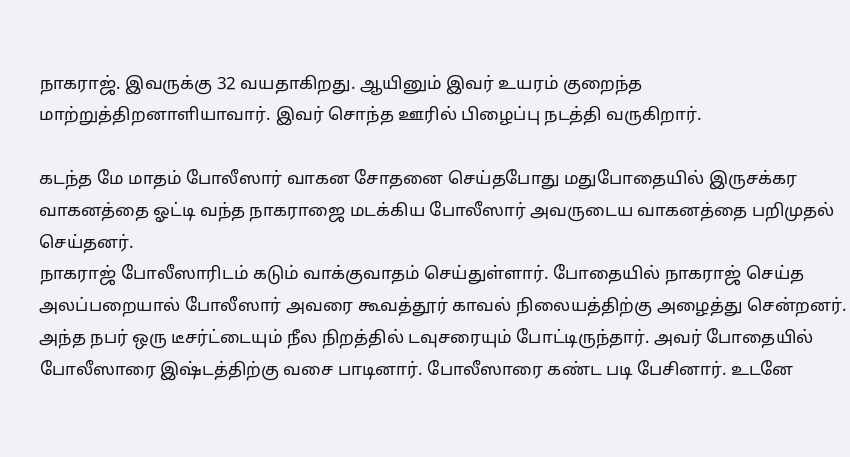நாகராஜ். இவருக்கு 32 வயதாகிறது. ஆயினும் இவர் உயரம் குறைந்த மாற்றுத்திறனாளியாவார். இவர் சொந்த ஊரில் பிழைப்பு நடத்தி வருகிறார்.

கடந்த மே மாதம் போலீஸார் வாகன சோதனை செய்தபோது மதுபோதையில் இருசக்கர வாகனத்தை ஓட்டி வந்த நாகராஜை மடக்கிய போலீஸார் அவருடைய வாகனத்தை பறிமுதல் செய்தனர்.
நாகராஜ் போலீஸாரிடம் கடும் வாக்குவாதம் செய்துள்ளார். போதையில் நாகராஜ் செய்த அலப்பறையால் போலீஸார் அவரை கூவத்தூர் காவல் நிலையத்திற்கு அழைத்து சென்றனர். அந்த நபர் ஒரு டீசர்ட்டையும் நீல நிறத்தில் டவுசரையும் போட்டிருந்தார். அவர் போதையில் போலீஸாரை இஷ்டத்திற்கு வசை பாடினார். போலீஸாரை கண்ட படி பேசினார். உடனே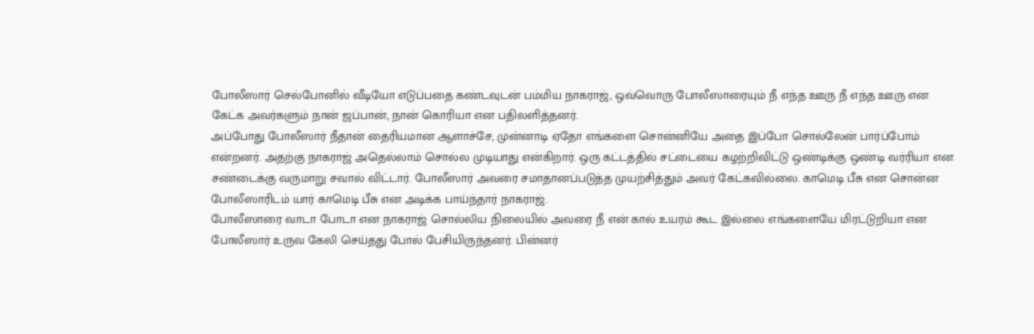போலீஸார் செல்போனில் வீடியோ எடுப்பதை கண்டவுடன் பம்மிய நாகராஜ், ஒவ்வொரு போலீஸாரையும் நீ எந்த ஊரு நீ எந்த ஊரு என கேட்க அவர்களும் நான் ஜப்பான், நான் கொரியா என பதிலளித்தனர்.
அப்போது போலீஸார் நீதான் தைரியமான ஆளாச்சே, முன்னாடி ஏதோ எங்களை சொன்னியே அதை இப்போ சொல்லேன் பார்ப்போம் என்றனர். அதற்கு நாகராஜ் அதெல்லாம் சொல்ல முடியாது என்கிறார். ஒரு கட்டத்தில் சட்டையை கழற்றிவிட்டு ஒண்டிக்கு ஒண்டி வர்ரியா என சண்டைக்கு வருமாறு சவால் விட்டார். போலீஸார் அவரை சமாதானப்படுத்த முயற்சித்தும் அவர் கேட்கவில்லை. காமெடி பீசு என சொன்ன போலீஸாரிடம் யார் காமெடி பீசு என அடிக்க பாய்ந்தார் நாகராஜ்.
போலீஸாரை வாடா போடா என நாகராஜ் சொல்லிய நிலையில் அவரை நீ என் கால் உயரம் கூட இல்லை எங்களையே மிரட்டுறியா என போலீஸார் உருவ கேலி செய்தது போல் பேசியிருந்தனர். பின்னர்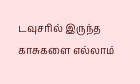டவுசரில் இருந்த காசுகளை எல்லாம்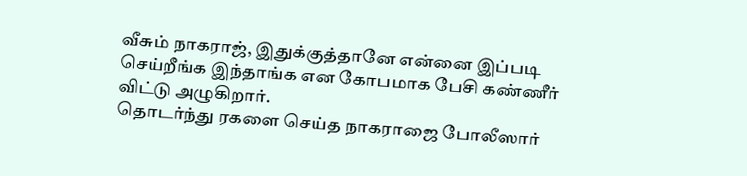வீசும் நாகராஜ், இதுக்குத்தானே என்னை இப்படி செய்றீங்க இந்தாங்க என கோபமாக பேசி கண்ணீர் விட்டு அழுகிறார்.
தொடர்ந்து ரகளை செய்த நாகராஜை போலீஸார்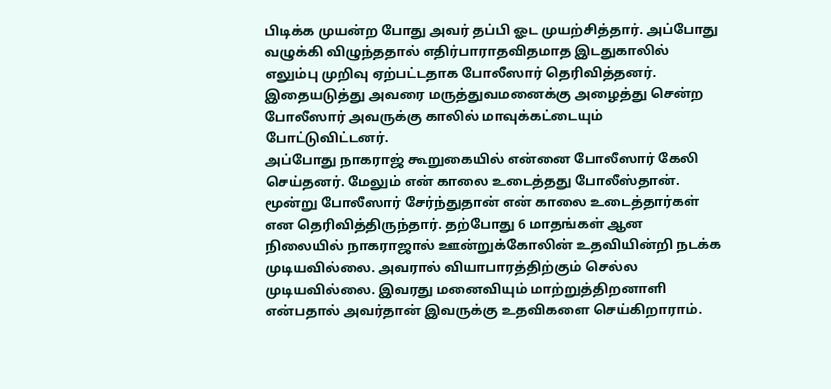பிடிக்க முயன்ற போது அவர் தப்பி ஓட முயற்சித்தார். அப்போது வழுக்கி விழுந்ததால் எதிர்பாராதவிதமாத இடதுகாலில் எலும்பு முறிவு ஏற்பட்டதாக போலீஸார் தெரிவித்தனர். இதையடுத்து அவரை மருத்துவமனைக்கு அழைத்து சென்ற போலீஸார் அவருக்கு காலில் மாவுக்கட்டையும் போட்டுவிட்டனர்.
அப்போது நாகராஜ் கூறுகையில் என்னை போலீஸார் கேலி செய்தனர். மேலும் என் காலை உடைத்தது போலீஸ்தான். மூன்று போலீஸார் சேர்ந்துதான் என் காலை உடைத்தார்கள் என தெரிவித்திருந்தார். தற்போது 6 மாதங்கள் ஆன நிலையில் நாகராஜால் ஊன்றுக்கோலின் உதவியின்றி நடக்க முடியவில்லை. அவரால் வியாபாரத்திற்கும் செல்ல முடியவில்லை. இவரது மனைவியும் மாற்றுத்திறனாளி என்பதால் அவர்தான் இவருக்கு உதவிகளை செய்கிறாராம்.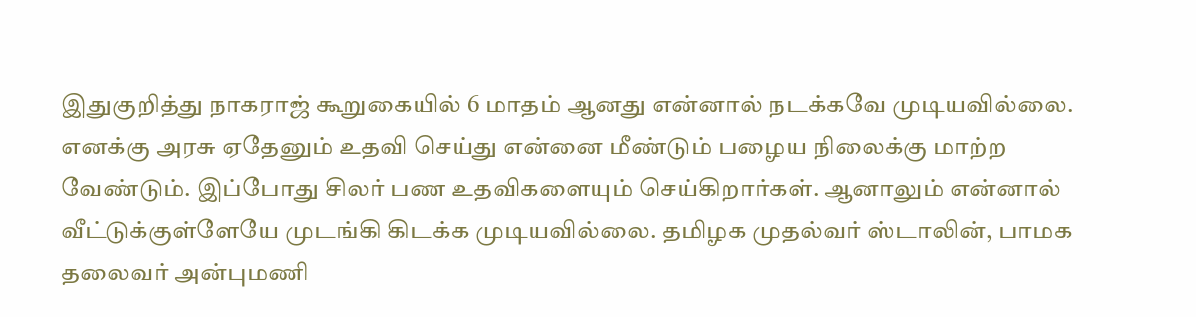இதுகுறித்து நாகராஜ் கூறுகையில் 6 மாதம் ஆனது என்னால் நடக்கவே முடியவில்லை. எனக்கு அரசு ஏதேனும் உதவி செய்து என்னை மீண்டும் பழைய நிலைக்கு மாற்ற வேண்டும். இப்போது சிலர் பண உதவிகளையும் செய்கிறார்கள். ஆனாலும் என்னால் வீட்டுக்குள்ளேயே முடங்கி கிடக்க முடியவில்லை. தமிழக முதல்வர் ஸ்டாலின், பாமக தலைவர் அன்புமணி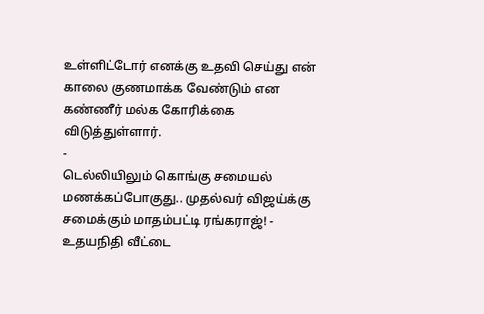உள்ளிட்டோர் எனக்கு உதவி செய்து என் காலை குணமாக்க வேண்டும் என கண்ணீர் மல்க கோரிக்கை விடுத்துள்ளார்.
-
டெல்லியிலும் கொங்கு சமையல் மணக்கப்போகுது.. முதல்வர் விஜய்க்கு சமைக்கும் மாதம்பட்டி ரங்கராஜ்! -
உதயநிதி வீட்டை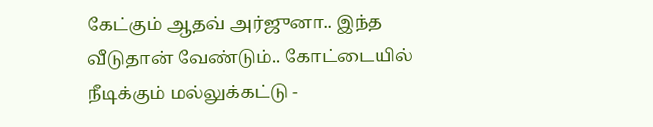கேட்கும் ஆதவ் அர்ஜுனா.. இந்த வீடுதான் வேண்டும்.. கோட்டையில் நீடிக்கும் மல்லுக்கட்டு -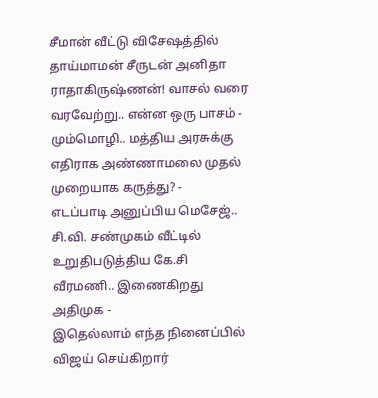சீமான் வீட்டு விசேஷத்தில் தாய்மாமன் சீருடன் அனிதா ராதாகிருஷ்ணன்! வாசல் வரை வரவேற்று.. என்ன ஒரு பாசம் -
மும்மொழி.. மத்திய அரசுக்கு எதிராக அண்ணாமலை முதல் முறையாக கருத்து? -
எடப்பாடி அனுப்பிய மெசேஜ்.. சி.வி. சண்முகம் வீட்டில் உறுதிபடுத்திய கே.சி வீரமணி.. இணைகிறது அதிமுக -
இதெல்லாம் எந்த நினைப்பில் விஜய் செய்கிறார்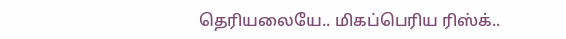தெரியலையே.. மிகப்பெரிய ரிஸ்க்..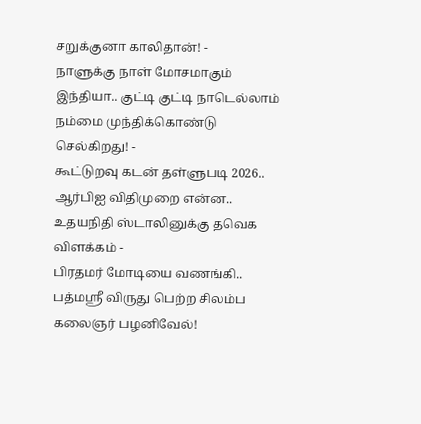சறுக்குனா காலிதான்! -
நாளுக்கு நாள் மோசமாகும் இந்தியா.. குட்டி குட்டி நாடெல்லாம் நம்மை முந்திக்கொண்டு செல்கிறது! -
கூட்டுறவு கடன் தள்ளுபடி 2026.. ஆர்பிஐ விதிமுறை என்ன.. உதயநிதி ஸ்டாலினுக்கு தவெக விளக்கம் -
பிரதமர் மோடியை வணங்கி.. பத்மஸ்ரீ விருது பெற்ற சிலம்ப கலைஞர் பழனிவேல்!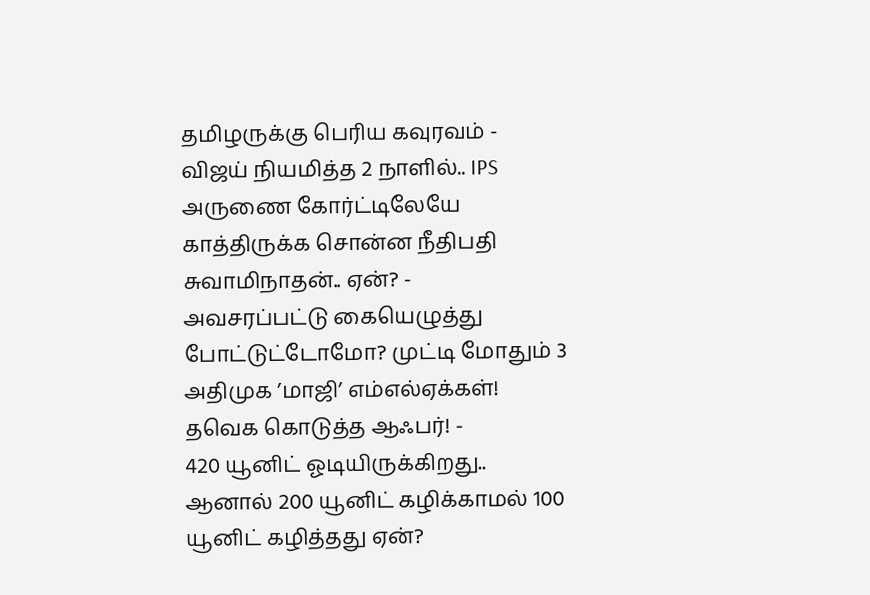தமிழருக்கு பெரிய கவுரவம் -
விஜய் நியமித்த 2 நாளில்.. IPS அருணை கோர்ட்டிலேயே காத்திருக்க சொன்ன நீதிபதி சுவாமிநாதன்.. ஏன்? -
அவசரப்பட்டு கையெழுத்து போட்டுட்டோமோ? முட்டி மோதும் 3 அதிமுக ’மாஜி’ எம்எல்ஏக்கள்! தவெக கொடுத்த ஆஃபர்! -
420 யூனிட் ஓடியிருக்கிறது.. ஆனால் 200 யூனிட் கழிக்காமல் 100 யூனிட் கழித்தது ஏன்?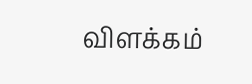விளக்கம்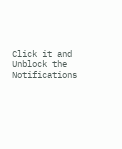Click it and Unblock the Notifications